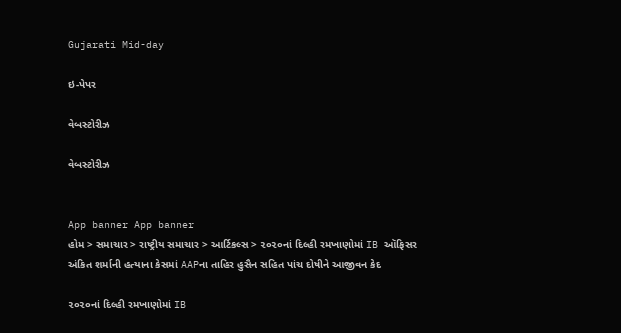Gujarati Mid-day

ઇ-પેપર

વેબસ્ટોરીઝ

વેબસ્ટોરીઝ


App banner App banner
હોમ > સમાચાર > રાષ્ટ્રીય સમાચાર > આર્ટિકલ્સ > ૨૦૨૦નાં દિલ્હી રમખાણોમાં IB ઑફિસર અંકિત શર્માની હત્યાના કેસમાં AAPના તાહિર હુસૈન સહિત પાંચ દોષીને આજીવન કેદ

૨૦૨૦નાં દિલ્હી રમખાણોમાં IB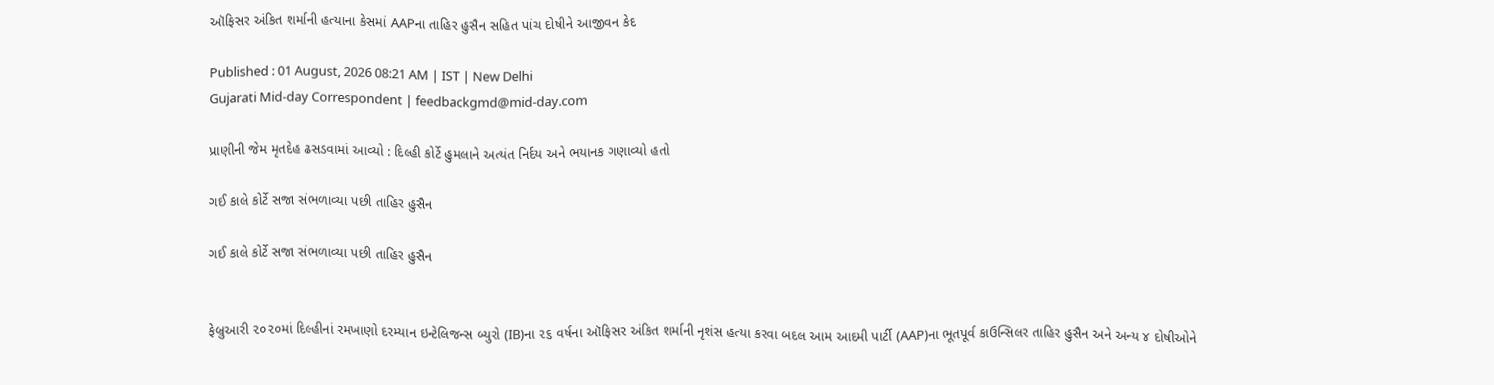ઑફિસર અંકિત શર્માની હત્યાના કેસમાં AAPના તાહિર હુસૈન સહિત પાંચ દોષીને આજીવન કેદ

Published : 01 August, 2026 08:21 AM | IST | New Delhi
Gujarati Mid-day Correspondent | feedbackgmd@mid-day.com

પ્રાણીની જેમ મૃતદેહ ઢસડવામાં આવ્યો : દિલ્હી કોર્ટે હુમલાને અત્યંત નિર્દય અને ભયાનક ગણાવ્યો હતો

ગઈ કાલે કોર્ટે સજા સંભળાવ્યા પછી તાહિર હુસૈન

ગઈ કાલે કોર્ટે સજા સંભળાવ્યા પછી તાહિર હુસૈન


ફેબ્રુઆરી ૨૦૨૦માં દિલ્હીનાં રમખાણો દરમ્યાન ઇન્ટેલિજન્સ બ્યુરો (IB)ના ૨૬ વર્ષના ઑફિસર અંકિત શર્માની નૃશંસ હત્યા કરવા બદલ આમ આદમી પાર્ટી (AAP)ના ભૂતપૂર્વ કાઉન્સિલર તાહિર હુસૈન અને અન્ય ૪ દોષીઓને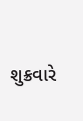શુક્રવારે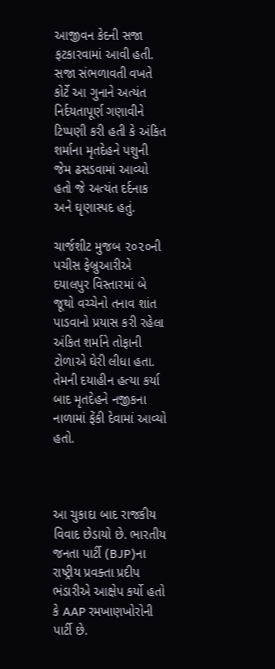આજીવન કેદની સજા ફટકારવામાં આવી હતી. સજા સંભળાવતી વખતે કોર્ટે આ ગુનાને અત્યંત નિર્દયતાપૂર્ણ ગણાવીને ટિપ્પણી કરી હતી કે અંકિત શર્માના મૃતદેહને પશુની જેમ ઢસડવામાં આવ્યો હતો જે અત્યંત દર્દનાક અને ઘૃણાસ્પદ હતું.

ચાર્જશીટ મુજબ ૨૦૨૦ની પચીસ ફેબ્રુઆરીએ દયાલપુર વિસ્તારમાં બે જૂથો વચ્ચેનો તનાવ શાંત પાડવાનો પ્રયાસ કરી રહેલા અંકિત શર્માને તોફાની ટોળાએ ઘેરી લીધા હતા. તેમની દયાહીન હત્યા કર્યા બાદ મૃતદેહને નજીકના નાળામાં ફેંકી દેવામાં આવ્યો હતો.



આ ચુકાદા બાદ રાજકીય વિવાદ છેડાયો છે. ભારતીય જનતા પાર્ટી (BJP)ના રાષ્ટ્રીય પ્રવક્તા પ્રદીપ ભંડારીએ આક્ષેપ કર્યો હતો કે AAP રમખાણખોરોની પાર્ટી છે.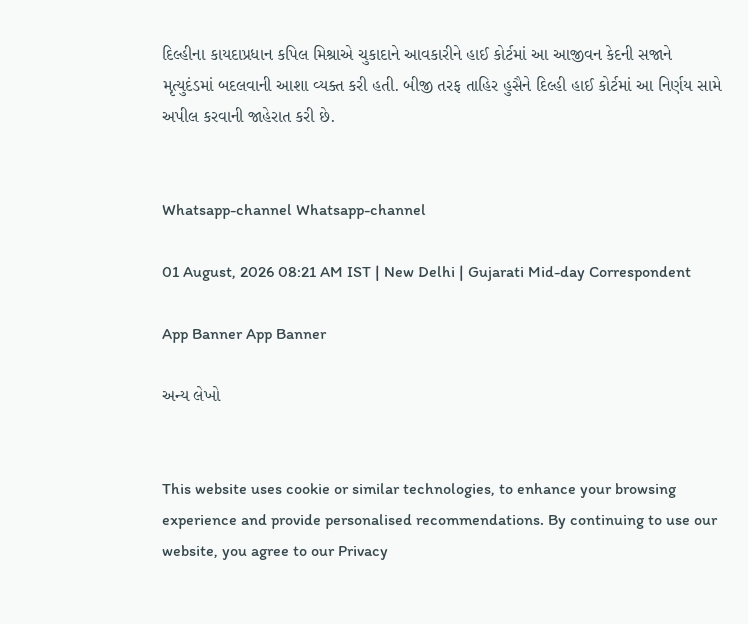દિલ્હીના કાયદાપ્રધાન કપિલ મિશ્રાએ ચુકાદાને આવકારીને હાઈ કોર્ટમાં આ આજીવન કેદની સજાને મૃત્યુદંડમાં બદલવાની આશા વ્યક્ત કરી હતી. બીજી તરફ તાહિર હુસૈને દિલ્હી હાઈ કોર્ટમાં આ નિર્ણય સામે અપીલ કરવાની જાહેરાત કરી છે.


Whatsapp-channel Whatsapp-channel

01 August, 2026 08:21 AM IST | New Delhi | Gujarati Mid-day Correspondent

App Banner App Banner

અન્ય લેખો


This website uses cookie or similar technologies, to enhance your browsing experience and provide personalised recommendations. By continuing to use our website, you agree to our Privacy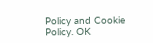Policy and Cookie Policy. OK